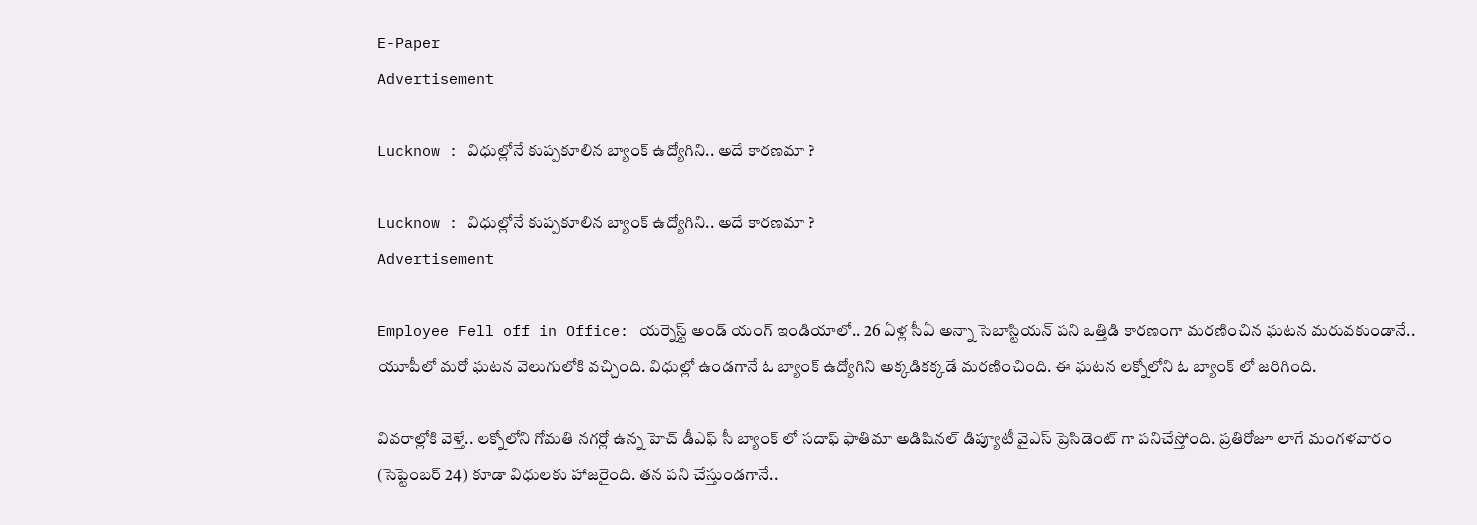E-Paper
Advertisement

Lucknow : విధుల్లోనే కుప్పకూలిన బ్యాంక్ ఉద్యోగిని.. అదే కారణమా ?

Lucknow : విధుల్లోనే కుప్పకూలిన బ్యాంక్ ఉద్యోగిని.. అదే కారణమా ?
Advertisement

Employee Fell off in Office: యర్నెస్ట్ అండ్ యంగ్ ఇండియాలో.. 26 ఏళ్ల సీఏ అన్నా సెబాస్టియన్ పని ఒత్తిడి కారణంగా మరణించిన ఘటన మరువకుండానే.. యూపీలో మరో ఘటన వెలుగులోకి వచ్చింది. విధుల్లో ఉండగానే ఓ బ్యాంక్ ఉద్యోగిని అక్కడికక్కడే మరణించింది. ఈ ఘటన లక్నోలోని ఓ బ్యాంక్ లో జరిగింది.

వివరాల్లోకి వెళ్తే.. లక్నోలోని గోమతి నగర్లో ఉన్న హెచ్ డీఎఫ్ సీ బ్యాంక్ లో సదాఫ్ ఫాతిమా అడిషినల్ డిప్యూటీ వైఎస్ ప్రెసిడెంట్ గా పనిచేస్తోంది. ప్రతిరోజూ లాగే మంగళవారం (సెప్టెంబర్ 24) కూడా విధులకు హాజరైంది. తన పని చేస్తుండగానే..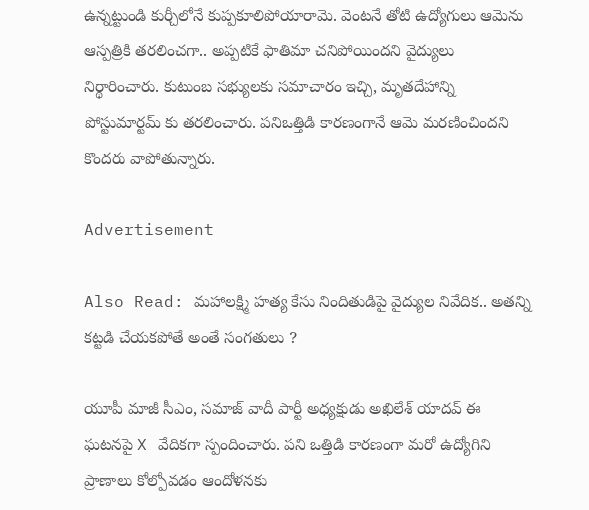ఉన్నట్టుండి కుర్చీలోనే కుప్పకూలిపోయారామె. వెంటనే తోటి ఉద్యోగులు ఆమెను ఆస్పత్రికి తరలించగా.. అప్పటికే ఫాతిమా చనిపోయిందని వైద్యులు నిర్థారించారు. కుటుంబ సభ్యులకు సమాచారం ఇచ్చి, మృతదేహాన్ని పోస్టుమార్టమ్ కు తరలించారు. పనిఒత్తిడి కారణంగానే ఆమె మరణించిందని కొందరు వాపోతున్నారు.

Advertisement

Also Read: మహాలక్ష్మి హత్య కేసు నిందితుడిపై వైద్యుల నివేదిక.. అతన్ని కట్టడి చేయకపోతే అంతే సంగతులు ?

యూపీ మాజీ సీఎం, సమాజ్ వాదీ పార్టీ అధ్యక్షుడు అఖిలేశ్ యాదవ్ ఈ ఘటనపై X వేదికగా స్పందించారు. పని ఒత్తిడి కారణంగా మరో ఉద్యోగిని ప్రాణాలు కోల్పోవడం ఆందోళనకు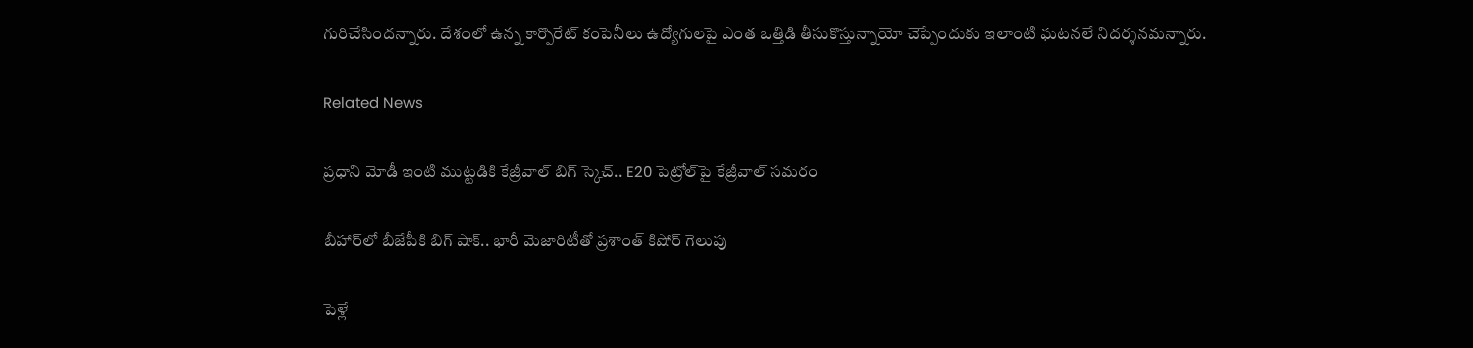గురిచేసిందన్నారు. దేశంలో ఉన్న కార్పొరేట్ కంపెనీలు ఉద్యోగులపై ఎంత ఒత్తిడి తీసుకొస్తున్నాయో చెప్పేందుకు ఇలాంటి ఘటనలే నిదర్శనమన్నారు.

Related News

ప్రధాని మోడీ ఇంటి ముట్టడికి కేజ్రీవాల్ బిగ్ స్కెచ్.. E20 పెట్రోల్‌పై కేజ్రీవాల్ సమరం

బీహార్‌లో బీజేపీకి బిగ్ షాక్.. భారీ మెజారిటీతో ప్రశాంత్ కిషోర్ గెలుపు

పెళ్లే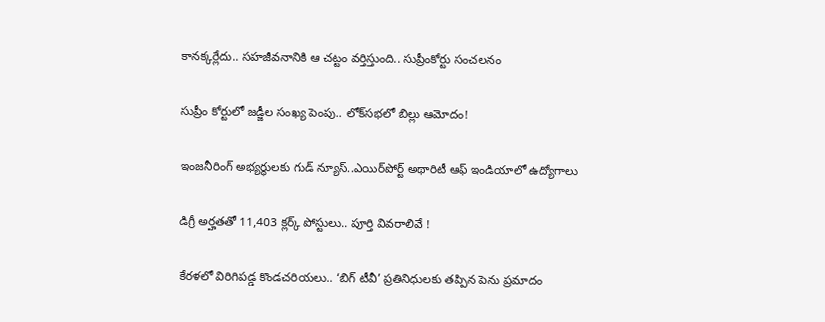కానక్కర్లేదు.. సహజీవనానికి ఆ చట్టం వర్తిస్తుంది.. సుప్రీంకోర్టు సంచలనం

సుప్రీం కోర్టులో జడ్జీల సంఖ్య పెంపు.. లోక్‌సభలో బిల్లు ఆమోదం!

ఇంజనీరింగ్ అభ్యర్థులకు గుడ్ న్యూస్..ఎయిర్‌పోర్ట్ అథారిటీ ఆఫ్ ఇండియాలో ఉద్యోగాలు

డిగ్రీ అర్హతతో 11,403 క్లర్క్ పోస్టులు.. పూర్తి వివరాలివే !

కేరళలో విరిగిపడ్డ కొండచరియలు.. ‘బిగ్ టీవీ’ ప్రతినిధులకు తప్పిన పెను ప్రమాదం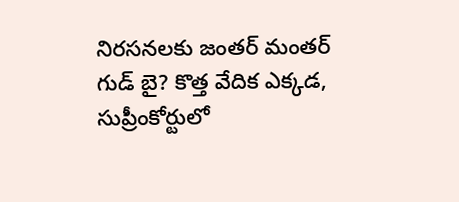నిరసనలకు జంతర్ మంతర్ గుడ్ బై? కొత్త వేదిక ఎక్కడ, సుప్రీంకోర్టులో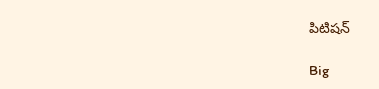పిటిషన్

Big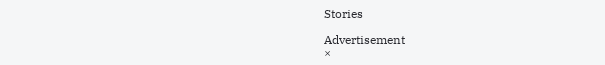Stories

Advertisement
×